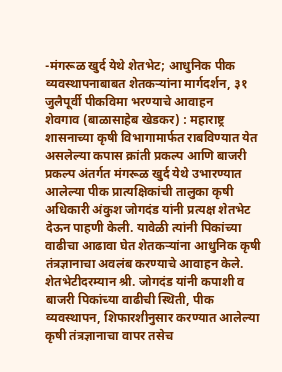-मंगरूळ खुर्द येथे शेतभेट; आधुनिक पीक व्यवस्थापनाबाबत शेतकऱ्यांना मार्गदर्शन, ३१ जुलैपूर्वी पीकविमा भरण्याचे आवाहन
शेवगाव (बाळासाहेब खेडकर) : महाराष्ट्र शासनाच्या कृषी विभागामार्फत राबविण्यात येत असलेल्या कपास क्रांती प्रकल्प आणि बाजरी प्रकल्प अंतर्गत मंगरूळ खुर्द येथे उभारण्यात आलेल्या पीक प्रात्यक्षिकांची तालुका कृषी अधिकारी अंकुश जोगदंड यांनी प्रत्यक्ष शेतभेट देऊन पाहणी केली. यावेळी त्यांनी पिकांच्या वाढीचा आढावा घेत शेतकऱ्यांना आधुनिक कृषी तंत्रज्ञानाचा अवलंब करण्याचे आवाहन केले.
शेतभेटीदरम्यान श्री. जोगदंड यांनी कपाशी व बाजरी पिकांच्या वाढीची स्थिती, पीक व्यवस्थापन, शिफारशीनुसार करण्यात आलेल्या कृषी तंत्रज्ञानाचा वापर तसेच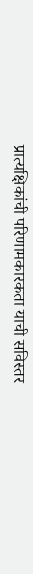प्रात्यक्षिकांची परिणामकारकता याची सविस्तर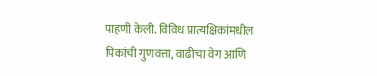पाहणी केली. विविध प्रात्यक्षिकांमधील पिकांची गुणवत्ता, वाढीचा वेग आणि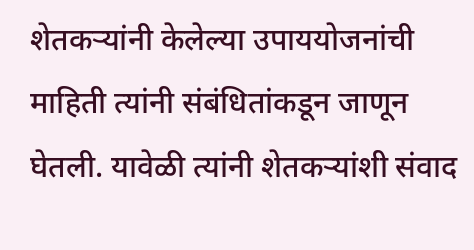शेतकऱ्यांनी केलेल्या उपाययोजनांची माहिती त्यांनी संबंधितांकडून जाणून घेतली. यावेळी त्यांनी शेतकऱ्यांशी संवाद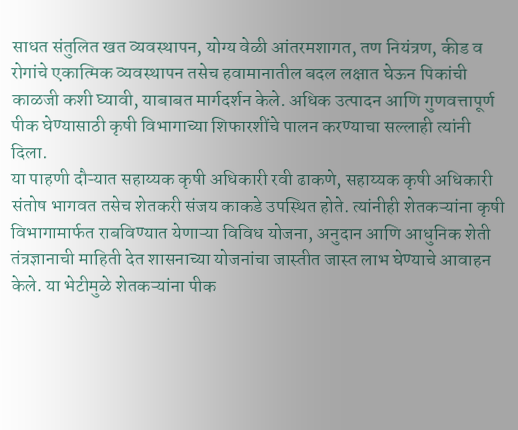साधत संतुलित खत व्यवस्थापन, योग्य वेळी आंतरमशागत, तण नियंत्रण, कीड व रोगांचे एकात्मिक व्यवस्थापन तसेच हवामानातील बदल लक्षात घेऊन पिकांची काळजी कशी घ्यावी, याबाबत मार्गदर्शन केले. अधिक उत्पादन आणि गुणवत्तापूर्ण पीक घेण्यासाठी कृषी विभागाच्या शिफारशींचे पालन करण्याचा सल्लाही त्यांनी दिला.
या पाहणी दौऱ्यात सहाय्यक कृषी अधिकारी रवी ढाकणे, सहाय्यक कृषी अधिकारी संतोष भागवत तसेच शेतकरी संजय काकडे उपस्थित होते. त्यांनीही शेतकऱ्यांना कृषी विभागामार्फत राबविण्यात येणाऱ्या विविध योजना, अनुदान आणि आधुनिक शेती तंत्रज्ञानाची माहिती देत शासनाच्या योजनांचा जास्तीत जास्त लाभ घेण्याचे आवाहन केले. या भेटीमुळे शेतकऱ्यांना पीक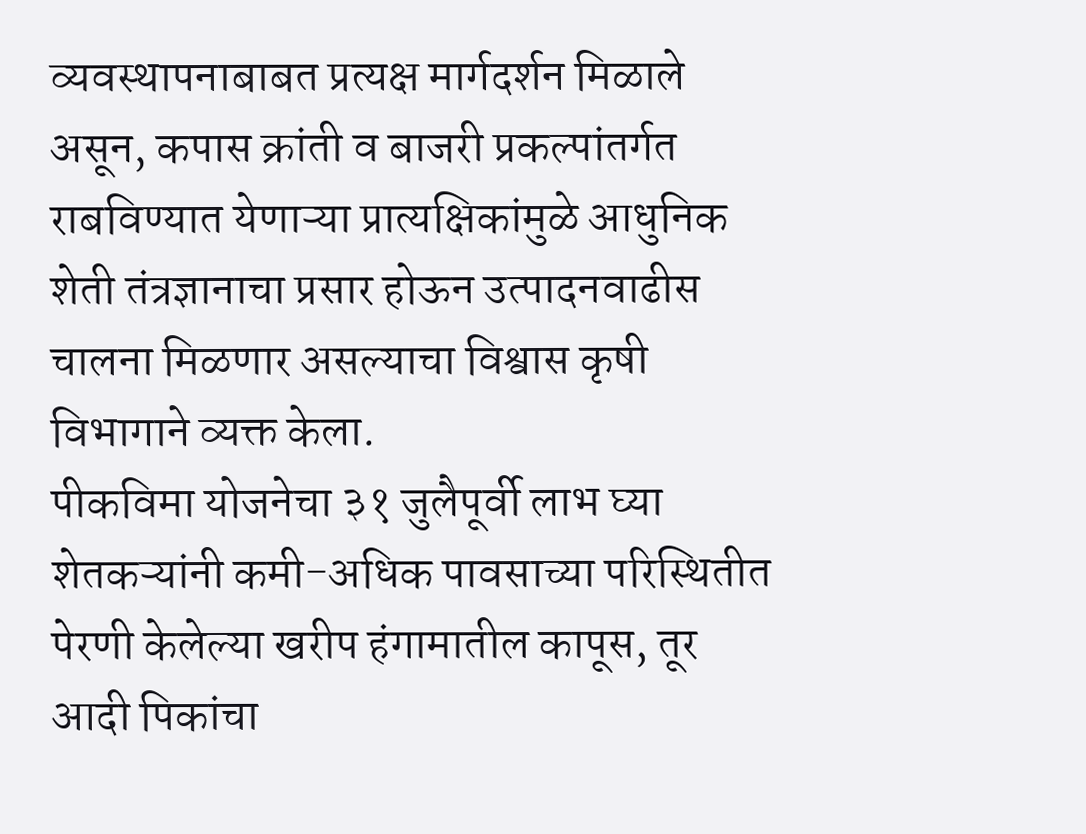व्यवस्थापनाबाबत प्रत्यक्ष मार्गदर्शन मिळाले असून, कपास क्रांती व बाजरी प्रकल्पांतर्गत राबविण्यात येणाऱ्या प्रात्यक्षिकांमुळे आधुनिक शेती तंत्रज्ञानाचा प्रसार होऊन उत्पादनवाढीस चालना मिळणार असल्याचा विश्वास कृषी विभागाने व्यक्त केला.
पीकविमा योजनेचा ३१ जुलैपूर्वी लाभ घ्या
शेतकऱ्यांनी कमी-अधिक पावसाच्या परिस्थितीत पेरणी केलेल्या खरीप हंगामातील कापूस, तूर आदी पिकांचा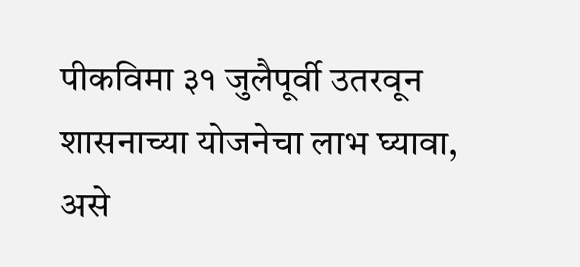पीकविमा ३१ जुलैपूर्वी उतरवून शासनाच्या योजनेचा लाभ घ्यावा, असे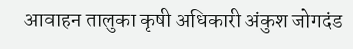आवाहन तालुका कृषी अधिकारी अंकुश जोगदंड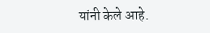यांनी केले आहे.